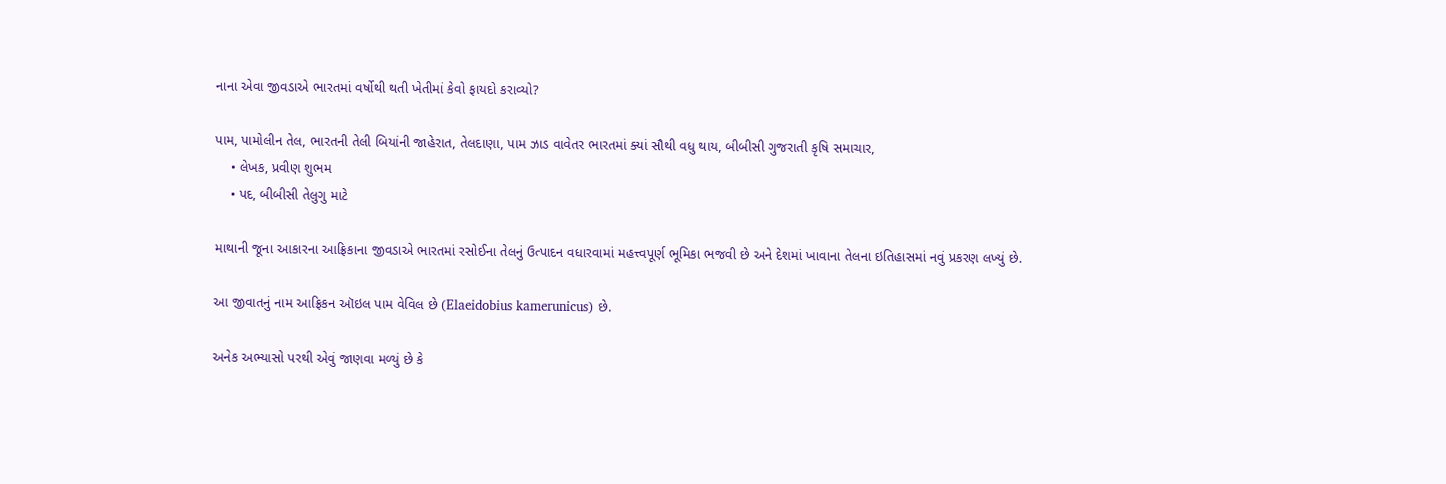નાના એવા જીવડાએ ભારતમાં વર્ષોથી થતી ખેતીમાં કેવો ફાયદો કરાવ્યો?

પામ, પામોલીન તેલ, ભારતની તેલી બિયાંની જાહેરાત, તેલદાણા, પામ ઝાડ વાવેતર ભારતમાં ક્યાં સૌથી વધુ થાય, બીબીસી ગુજરાતી કૃષિ સમાચાર,
    • લેખક, પ્રવીણ શુભમ
    • પદ, બીબીસી તેલુગુ માટે

માથાની જૂના આકારના આફ્રિકાના જીવડાએ ભારતમાં રસોઈના તેલનું ઉત્પાદન વધારવામાં મહત્ત્વપૂર્ણ ભૂમિકા ભજવી છે અને દેશમાં ખાવાના તેલના ઇતિહાસમાં નવું પ્રકરણ લખ્યું છે.

આ જીવાતનું નામ આફ્રિકન ઑઇલ પામ વેવિલ છે (Elaeidobius kamerunicus) છે.

અનેક અભ્યાસો પરથી એવું જાણવા મળ્યું છે કે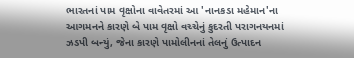ભારતનાં પામ વૃક્ષોના વાવેતરમાં આ 'નાનકડા મહેમાન'ના આગમનને કારણે બે પામ વૃક્ષો વચ્ચેનું કુદરતી પરાગનયનમાં ઝડપી બન્યું, જેના કારણે પામોલીનનાં તેલનું ઉત્પાદન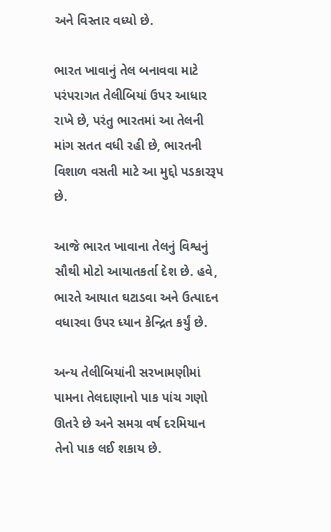અને વિસ્તાર વધ્યો છે.

ભારત ખાવાનું તેલ બનાવવા માટે પરંપરાગત તેલીબિયાં ઉપર આધાર રાખે છે, પરંતુ ભારતમાં આ તેલની માંગ સતત વધી રહી છે, ભારતની વિશાળ વસતી માટે આ મુદ્દો પડકારરૂપ છે.

આજે ભારત ખાવાના તેલનું વિશ્વનું સૌથી મોટો આયાતકર્તા દેશ છે. હવે, ભારતે આયાત ઘટાડવા અને ઉત્પાદન વધારવા ઉપર ધ્યાન કેન્દ્રિત કર્યું છે.

અન્ય તેલીબિયાંની સરખામણીમાં પામના તેલદાણાનો પાક પાંચ ગણો ઊતરે છે અને સમગ્ર વર્ષ દરમિયાન તેનો પાક લઈ શકાય છે.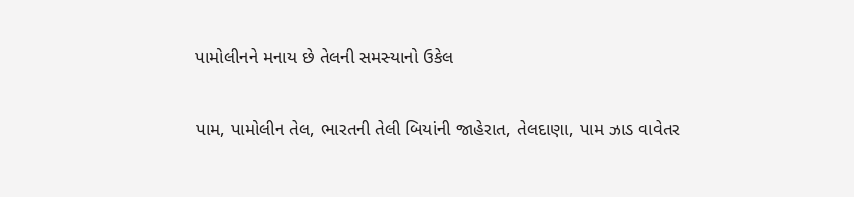પામોલીનને મનાય છે તેલની સમસ્યાનો ઉકેલ

પામ, પામોલીન તેલ, ભારતની તેલી બિયાંની જાહેરાત, તેલદાણા, પામ ઝાડ વાવેતર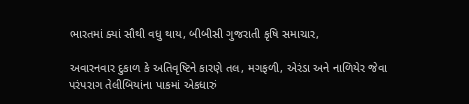ભારતમાં ક્યાં સૌથી વધુ થાય, બીબીસી ગુજરાતી કૃષિ સમાચાર,

અવારનવાર દુકાળ કે અતિવૃષ્ટિને કારણે તલ, મગફળી, એરંડા અને નાળિયેર જેવા પરંપરાગ તેલીબિયાંના પાકમાં એકધારું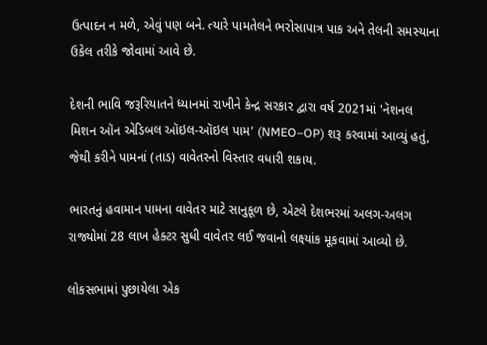ઉત્પાદન ન મળે, એવું પણ બને. ત્યારે પામતેલને ભરોસાપાત્ર પાક અને તેલની સમસ્યાના ઉકેલ તરીકે જોવામાં આવે છે.

દેશની ભાવિ જરૂરિયાતને ધ્યાનમાં રાખીને કેન્દ્ર સરકાર દ્વારા વર્ષ 2021માં 'નૅશનલ મિશન ઑન એડિબલ ઑઇલ-ઑઇલ પામ' (NMEO–OP) શરૂ કરવામાં આવ્યું હતું, જેથી કરીને પામનાં (તાડ) વાવેતરનો વિસ્તાર વધારી શકાય.

ભારતનું હવામાન પામના વાવેતર માટે સાનુકૂળ છે, એટલે દેશભરમાં અલગ-અલગ રાજ્યોમાં 28 લાખ હેક્ટર સુધી વાવેતર લઈ જવાનો લક્ષ્યાંક મૂકવામાં આવ્યો છે.

લોકસભામાં પુછાયેલા એક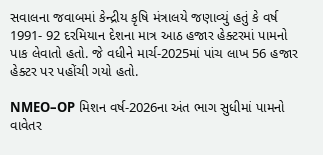સવાલના જવાબમાં કેન્દ્રીય કૃષિ મંત્રાલયે જણાવ્યું હતું કે વર્ષ 1991- 92 દરમિયાન દેશના માત્ર આઠ હજાર હેક્ટરમાં પામનો પાક લેવાતો હતો. જે વધીને માર્ચ-2025માં પાંચ લાખ 56 હજાર હેક્ટર પર પહોંચી ગયો હતો.

NMEO–OP મિશન વર્ષ-2026ના અંત ભાગ સુધીમાં પામનો વાવેતર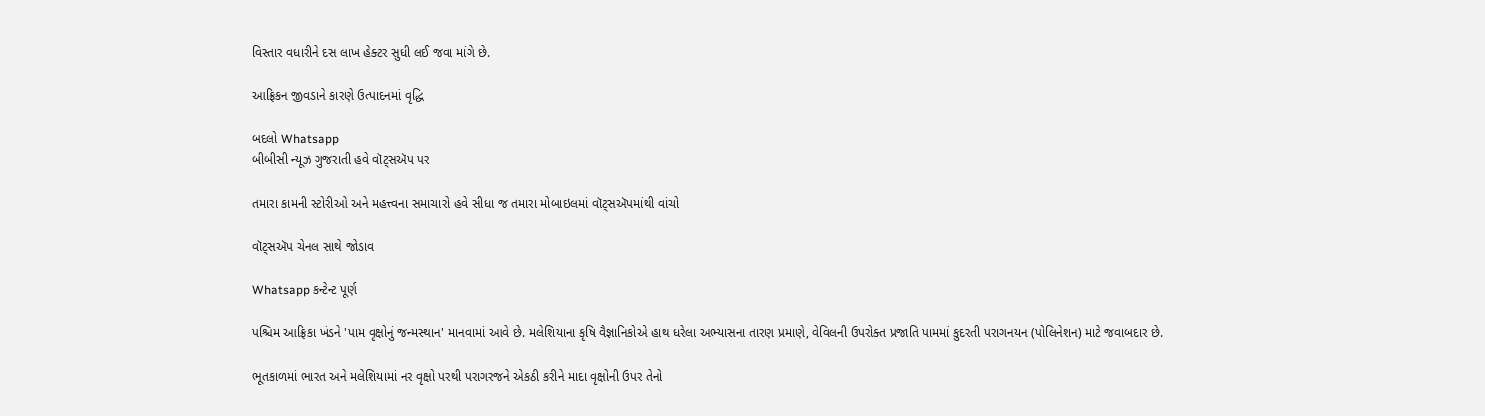વિસ્તાર વધારીને દસ લાખ હેક્ટર સુધી લઈ જવા માંગે છે.

આફ્રિકન જીવડાને કારણે ઉત્પાદનમાં વૃદ્ધિ

બદલો Whatsapp
બીબીસી ન્યૂઝ ગુજરાતી હવે વૉટ્સઍપ પર

તમારા કામની સ્ટોરીઓ અને મહત્ત્વના સમાચારો હવે સીધા જ તમારા મોબાઇલમાં વૉટ્સઍપમાંથી વાંચો

વૉટ્સઍપ ચેનલ સાથે જોડાવ

Whatsapp કન્ટેન્ટ પૂર્ણ

પશ્ચિમ આફ્રિકા ખંડને 'પામ વૃક્ષોનું જન્મસ્થાન' માનવામાં આવે છે. મલેશિયાના કૃષિ વૈજ્ઞાનિકોએ હાથ ધરેલા અભ્યાસના તારણ પ્રમાણે, વેવિલની ઉપરોક્ત પ્રજાતિ પામમાં કુદરતી પરાગનયન (પોલિનેશન) માટે જવાબદાર છે.

ભૂતકાળમાં ભારત અને મલેશિયામાં નર વૃક્ષો પરથી પરાગરજને એકઠી કરીને માદા વૃક્ષોની ઉપર તેનો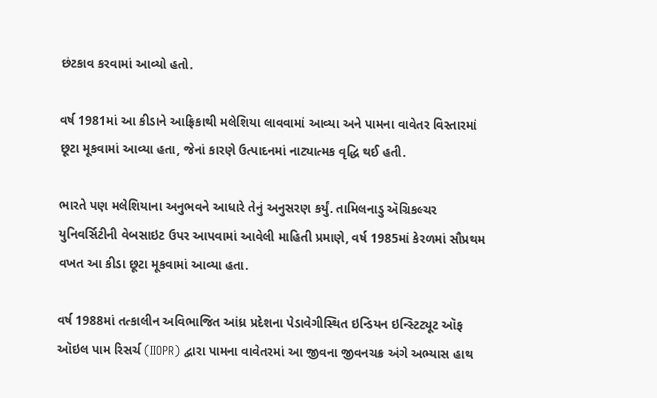છંટકાવ કરવામાં આવ્યો હતો.

વર્ષ 1981માં આ કીડાને આફ્રિકાથી મલેશિયા લાવવામાં આવ્યા અને પામના વાવેતર વિસ્તારમાં છૂટા મૂકવામાં આવ્યા હતા, જેનાં કારણે ઉત્પાદનમાં નાટ્યાત્મક વૃદ્ધિ થઈ હતી.

ભારતે પણ મલેશિયાના અનુભવને આધારે તેનું અનુસરણ કર્યું. તામિલનાડુ ઍગ્રિકલ્ચર યુનિવર્સિટીની વેબસાઇટ ઉપર આપવામાં આવેલી માહિતી પ્રમાણે, વર્ષ 1985માં કેરળમાં સૌપ્રથમ વખત આ કીડા છૂટા મૂકવામાં આવ્યા હતા.

વર્ષ 1988માં તત્કાલીન અવિભાજિત આંધ્ર પ્રદેશના પેડાવેગીસ્થિત ઇન્ડિયન ઇન્સ્ટિટ્યૂટ ઑફ ઑઇલ પામ રિસર્ચ (IIOPR) દ્વારા પામના વાવેતરમાં આ જીવના જીવનચક્ર અંગે અભ્યાસ હાથ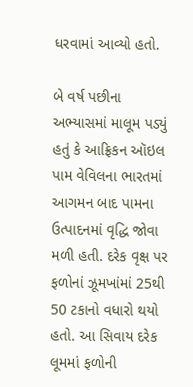ધરવામાં આવ્યો હતો.

બે વર્ષ પછીના અભ્યાસમાં માલૂમ પડ્યું હતું કે આફ્રિકન ઑઇલ પામ વેવિલના ભારતમાં આગમન બાદ પામના ઉત્પાદનમાં વૃદ્ધિ જોવા મળી હતી. દરેક વૃક્ષ પર ફળોનાં ઝૂમખાંમાં 25થી 50 ટકાનો વધારો થયો હતો. આ સિવાય દરેક લૂમમાં ફળોની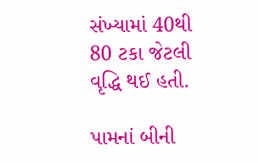સંખ્યામાં 40થી 80 ટકા જેટલી વૃદ્ધિ થઈ હતી.

પામનાં બીની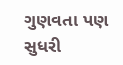ગુણવતા પણ સુધરી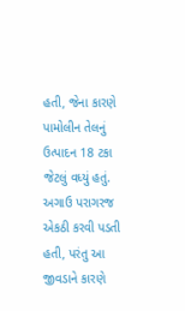હતી, જેના કારણે પામોલીન તેલનું ઉત્પાદન 18 ટકા જેટલું વધ્યું હતું. અગાઉ પરાગરજ એકઠી કરવી પડતી હતી, પરંતુ આ જીવડાને કારણે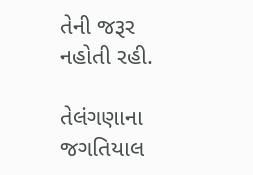તેની જરૂર નહોતી રહી.

તેલંગણાના જગતિયાલ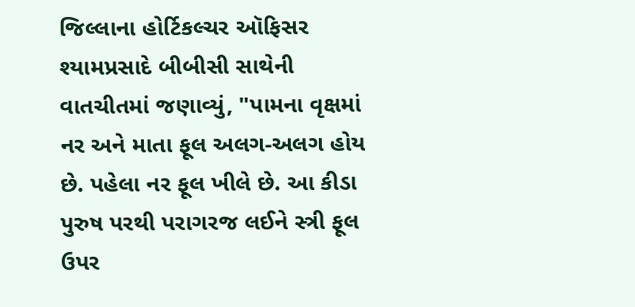જિલ્લાના હોર્ટિકલ્ચર ઑફિસર શ્યામપ્રસાદે બીબીસી સાથેની વાતચીતમાં જણાવ્યું, "પામના વૃક્ષમાં નર અને માતા ફૂલ અલગ-અલગ હોય છે. પહેલા નર ફૂલ ખીલે છે. આ કીડા પુરુષ પરથી પરાગરજ લઈને સ્ત્રી ફૂલ ઉપર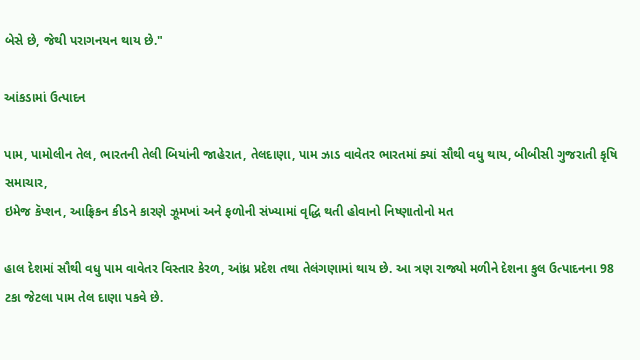બેસે છે, જેથી પરાગનયન થાય છે."

આંકડામાં ઉત્પાદન

પામ, પામોલીન તેલ, ભારતની તેલી બિયાંની જાહેરાત, તેલદાણા, પામ ઝાડ વાવેતર ભારતમાં ક્યાં સૌથી વધુ થાય, બીબીસી ગુજરાતી કૃષિ સમાચાર,
ઇમેજ કૅપ્શન, આફ્રિકન કીડને કારણે ઝૂમખાં અને ફળોની સંખ્યામાં વૃદ્ધિ થતી હોવાનો નિષ્ણાતોનો મત

હાલ દેશમાં સૌથી વધુ પામ વાવેતર વિસ્તાર કેરળ, આંધ્ર પ્રદેશ તથા તેલંગણામાં થાય છે. આ ત્રણ રાજ્યો મળીને દેશના કુલ ઉત્પાદનના 98 ટકા જેટલા પામ તેલ દાણા પકવે છે.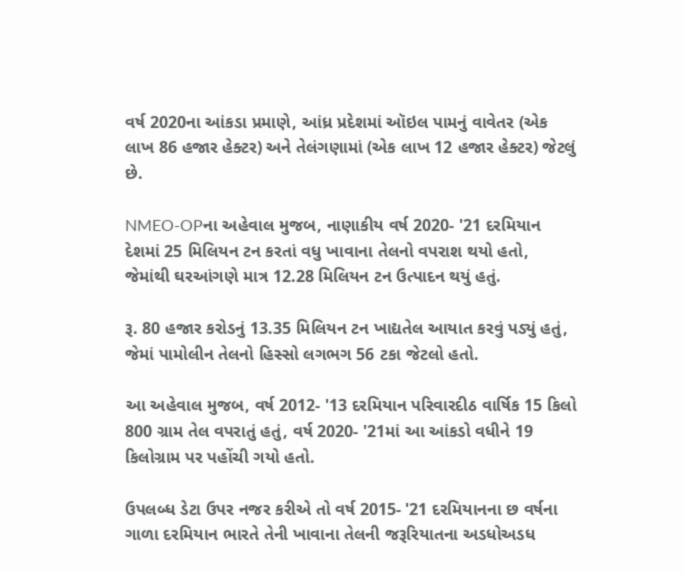વર્ષ 2020ના આંકડા પ્રમાણે, આંધ્ર પ્રદેશમાં ઑઇલ પામનું વાવેતર (એક લાખ 86 હજાર હેક્ટર) અને તેલંગણામાં (એક લાખ 12 હજાર હેક્ટર) જેટલું છે.

NMEO-OPના અહેવાલ મુજબ, નાણાકીય વર્ષ 2020- '21 દરમિયાન દેશમાં 25 મિલિયન ટન કરતાં વધુ ખાવાના તેલનો વપરાશ થયો હતો, જેમાંથી ઘરઆંગણે માત્ર 12.28 મિલિયન ટન ઉત્પાદન થયું હતું.

રૂ. 80 હજાર કરોડનું 13.35 મિલિયન ટન ખાદ્યતેલ આયાત કરવું પડ્યું હતું, જેમાં પામોલીન તેલનો હિસ્સો લગભગ 56 ટકા જેટલો હતો.

આ અહેવાલ મુજબ, વર્ષ 2012- '13 દરમિયાન પરિવારદીઠ વાર્ષિક 15 કિલો 800 ગ્રામ તેલ વપરાતું હતું, વર્ષ 2020- '21માં આ આંકડો વધીને 19 કિલોગ્રામ પર પહોંચી ગયો હતો.

ઉપલબ્ધ ડેટા ઉપર નજર કરીએ તો વર્ષ 2015- '21 દરમિયાનના છ વર્ષના ગાળા દરમિયાન ભારતે તેની ખાવાના તેલની જરૂરિયાતના અડધોઅડધ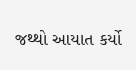જથ્થો આયાત કર્યો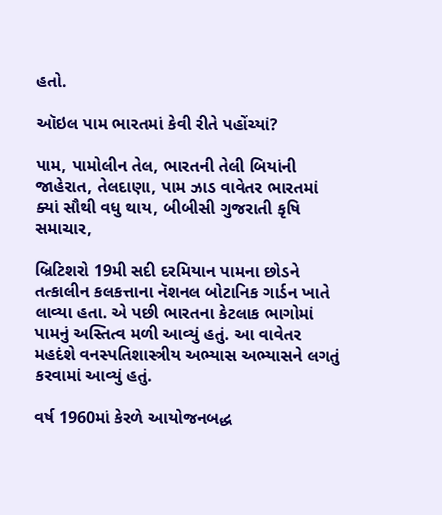હતો.

ઑઇલ પામ ભારતમાં કેવી રીતે પહોંચ્યાં?

પામ, પામોલીન તેલ, ભારતની તેલી બિયાંની જાહેરાત, તેલદાણા, પામ ઝાડ વાવેતર ભારતમાં ક્યાં સૌથી વધુ થાય, બીબીસી ગુજરાતી કૃષિ સમાચાર,

બ્રિટિશરો 19મી સદી દરમિયાન પામના છોડને તત્કાલીન કલકત્તાના નૅશનલ બોટાનિક ગાર્ડન ખાતે લાવ્યા હતા. એ પછી ભારતના કેટલાક ભાગોમાં પામનું અસ્તિત્વ મળી આવ્યું હતું. આ વાવેતર મહદંશે વનસ્પતિશાસ્ત્રીય અભ્યાસ અભ્યાસને લગતું કરવામાં આવ્યું હતું.

વર્ષ 1960માં કેરળે આયોજનબદ્ધ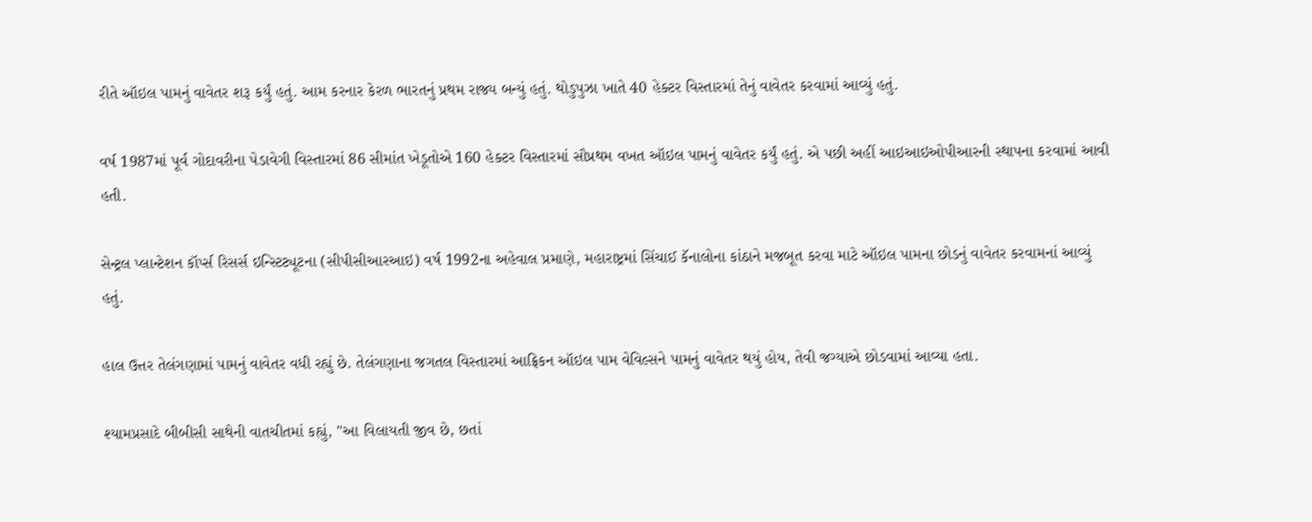રીતે ઑઇલ પામનું વાવેતર શરૂ કર્યું હતું. આમ કરનાર કેરળ ભારતનું પ્રથમ રાજ્ય બન્યું હતું. થોડુપુઝા ખાતે 40 હેક્ટર વિસ્તારમાં તેનું વાવેતર કરવામાં આવ્યું હતું.

વર્ષ 1987માં પૂર્વ ગોદાવરીના પેડાવેગી વિસ્તારમાં 86 સીમાંત ખેડૂતોએ 160 હેક્ટર વિસ્તારમાં સૌપ્રથમ વખત ઑઇલ પામનું વાવેતર કર્યું હતું. એ પછી અહીં આઇઆઇઓપીઆરની સ્થાપના કરવામાં આવી હતી.

સેન્ટ્રલ પ્લાન્ટેશન કૉર્પ્સ રિસર્સ ઇન્સ્ટિટ્યૂટના (સીપીસીઆરઆઇ) વર્ષ 1992ના અહેવાલ પ્રમાણે, મહારાષ્ટ્રમાં સિંચાઈ કૅનાલોના કાંઠાને મજબૂત કરવા માટે ઑઇલ પામના છોડનું વાવેતર કરવામનાં આવ્યું હતું.

હાલ ઉત્તર તેલંગણામાં પામનું વાવેતર વધી રહ્યું છે. તેલંગણાના જગતલ વિસ્તારમાં આફ્રિકન ઑઇલ પામ વેવિલ્સને પામનું વાવેતર થયું હોય, તેવી જગ્યાએ છોડવામાં આવ્યા હતા.

શ્યામપ્રસાદે બીબીસી સાથેની વાતચીતમાં કહ્યું, "આ વિલાયતી જીવ છે, છતાં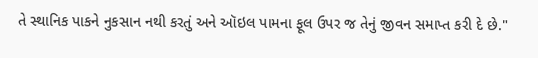તે સ્થાનિક પાકને નુકસાન નથી કરતું અને ઑઇલ પામના ફૂલ ઉપર જ તેનું જીવન સમાપ્ત કરી દે છે."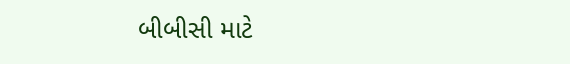બીબીસી માટે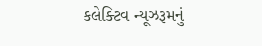કલેક્ટિવ ન્યૂઝરૂમનું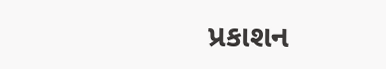પ્રકાશન